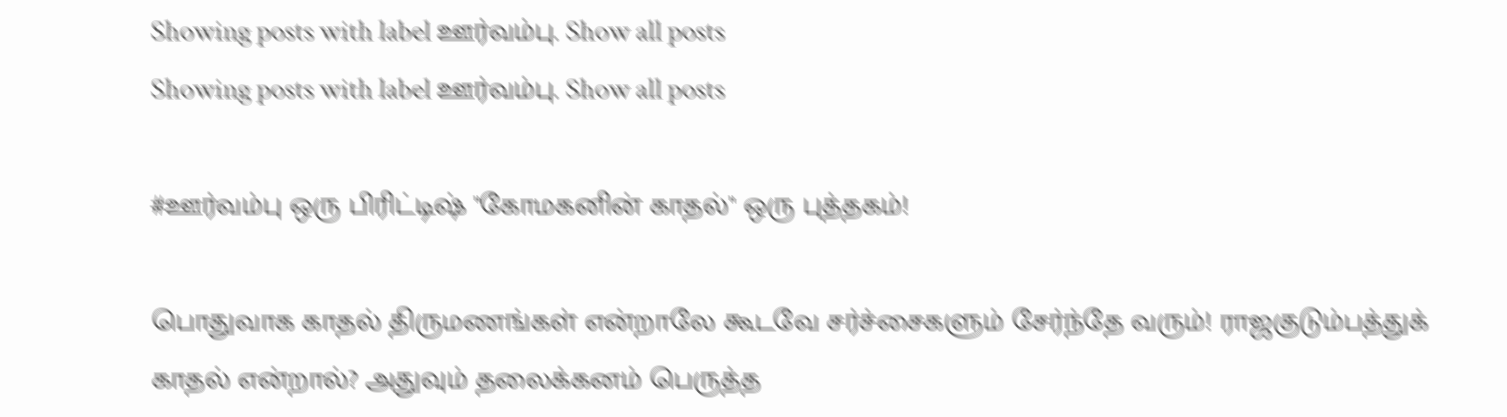Showing posts with label ஊர்வம்பு. Show all posts
Showing posts with label ஊர்வம்பு. Show all posts

#ஊர்வம்பு ஒரு பிரிட்டிஷ் "கோமகனின் காதல்" ஒரு புத்தகம்!

பொதுவாக காதல் திருமணங்கள் என்றாலே கூடவே சர்ச்சைகளும் சேர்ந்தே வரும்! ராஜகுடும்பத்துக் காதல் என்றால்? அதுவும் தலைக்கனம் பெருத்த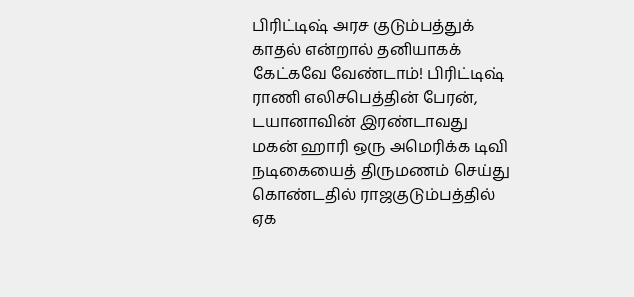பிரிட்டிஷ் அரச குடும்பத்துக் காதல் என்றால் தனியாகக் கேட்கவே வேண்டாம்! பிரிட்டிஷ் ராணி எலிசபெத்தின் பேரன், டயானாவின் இரண்டாவது மகன் ஹாரி ஒரு அமெரிக்க டிவி நடிகையைத் திருமணம் செய்து கொண்டதில் ராஜகுடும்பத்தில் ஏக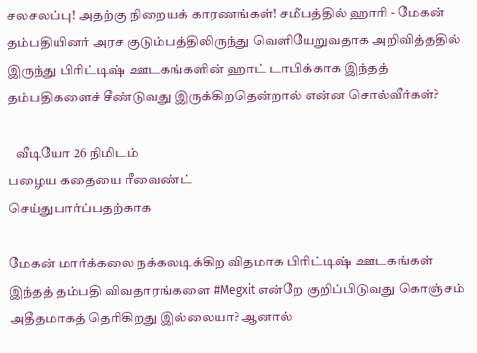சலசலப்பு! அதற்கு நிறையக் காரணங்கள்! சமீபத்தில் ஹாரி - மேகன் தம்பதியினர் அரச குடும்பத்திலிருந்து வெளியேறுவதாக அறிவித்ததில் இருந்து பிரிட்டிஷ் ஊடகங்களின் ஹாட் டாபிக்காக இந்தத் தம்பதிகளைச் சீண்டுவது இருக்கிறதென்றால் என்ன சொல்வீர்கள்?

   வீடியோ 26 நிமிடம்
பழைய கதையை ரீவைண்ட்
செய்துபார்ப்பதற்காக

மேகன் மார்க்கலை நக்கலடிக்கிற விதமாக பிரிட்டிஷ் ஊடகங்கள் இந்தத் தம்பதி விவதாரங்களை #Megxit என்றே குறிப்பிடுவது கொஞ்சம் அதீதமாகத் தெரிகிறது இல்லையா? ஆனால்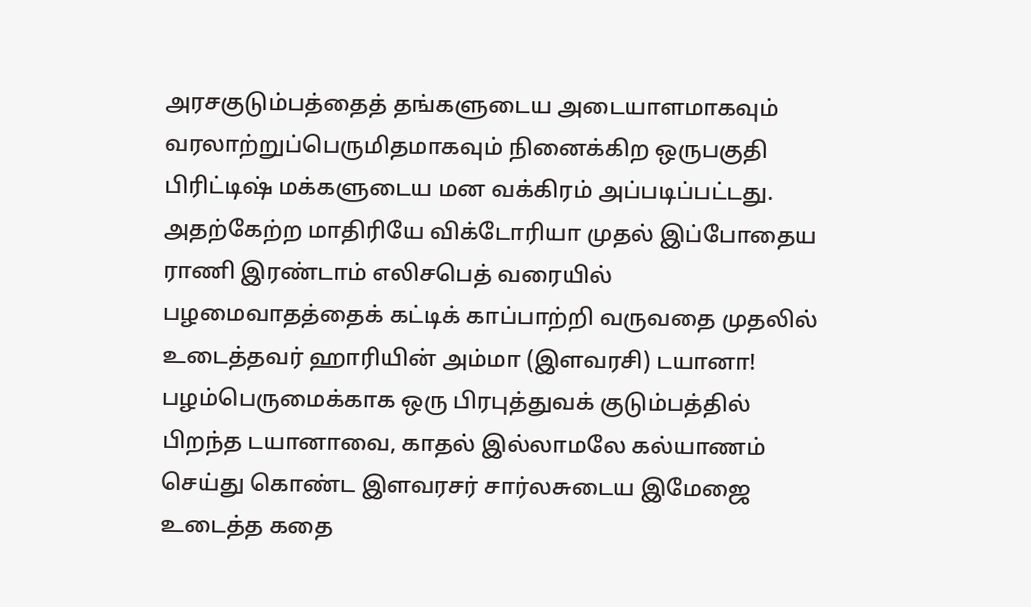அரசகுடும்பத்தைத் தங்களுடைய அடையாளமாகவும் வரலாற்றுப்பெருமிதமாகவும் நினைக்கிற ஒருபகுதி பிரிட்டிஷ் மக்களுடைய மன வக்கிரம் அப்படிப்பட்டது. அதற்கேற்ற மாதிரியே விக்டோரியா முதல் இப்போதைய ராணி இரண்டாம் எலிசபெத் வரையில் பழமைவாதத்தைக் கட்டிக் காப்பாற்றி வருவதை முதலில் உடைத்தவர் ஹாரியின் அம்மா (இளவரசி) டயானா! பழம்பெருமைக்காக ஒரு பிரபுத்துவக் குடும்பத்தில் பிறந்த டயானாவை, காதல் இல்லாமலே கல்யாணம் செய்து கொண்ட இளவரசர் சார்லசுடைய இமேஜை உடைத்த கதை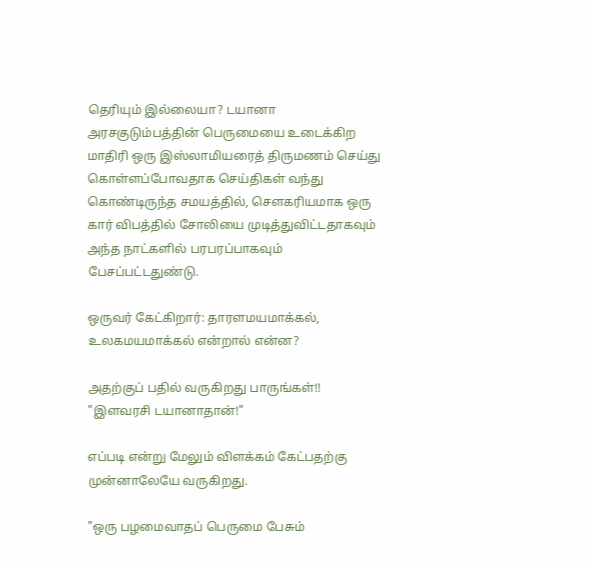தெரியும் இல்லையா? டயானா அரசகுடும்பத்தின் பெருமையை உடைக்கிற மாதிரி ஒரு இஸ்லாமியரைத் திருமணம் செய்து கொள்ளப்போவதாக செய்திகள் வந்து கொண்டிருந்த சமயத்தில், சௌகரியமாக ஒரு கார் விபத்தில் சோலியை முடித்துவிட்டதாகவும் அந்த நாட்களில் பரபரப்பாகவும் பேசப்பட்டதுண்டு.

ஒருவர் கேட்கிறார்: தாரளமயமாக்கல், உலகமயமாக்கல் என்றால் என்ன?

அதற்குப் பதில் வருகிறது பாருங்கள்!! "இளவரசி டயானாதான்!"

எப்படி என்று மேலும் விளக்கம் கேட்பதற்கு முன்னாலேயே வருகிறது.

"ஒரு பழமைவாதப் பெருமை பேசும்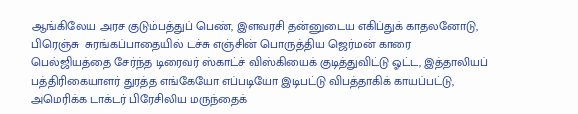ஆங்கிலேய அரச குடும்பத்துப் பெண், இளவரசி தன்னுடைய எகிப்துக் காதலனோடு, பிரெஞ்சு  சுரங்கப்பாதையில் டச்சு எஞ்சின் பொருத்திய ஜெர்மன் காரை
பெல்ஜியத்தை சேர்ந்த டிரைவர் ஸ்காட்ச் விஸ்கியைக் குடித்துவிட்டு ஓட்ட, இத்தாலியப் பத்திரிகையாளர் துரத்த எங்கேயோ எப்படியோ இடிபட்டு விபத்தாகிக் காயப்பட்டு,  அமெரிக்க டாக்டர் பிரேசிலிய மருந்தைக்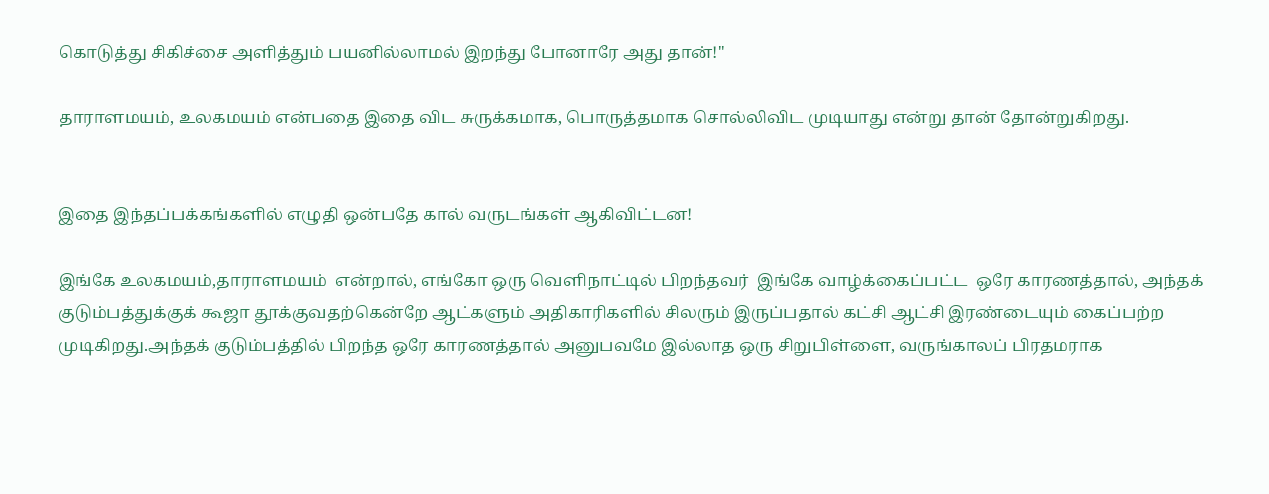கொடுத்து சிகிச்சை அளித்தும் பயனில்லாமல் இறந்து போனாரே அது தான்!"

தாராளமயம், உலகமயம் என்பதை இதை விட சுருக்கமாக, பொருத்தமாக சொல்லிவிட முடியாது என்று தான் தோன்றுகிறது.


இதை இந்தப்பக்கங்களில் எழுதி ஒன்பதே கால் வருடங்கள் ஆகிவிட்டன!

இங்கே உலகமயம்,தாராளமயம்  என்றால், எங்கோ ஒரு வெளிநாட்டில் பிறந்தவர்  இங்கே வாழ்க்கைப்பட்ட  ஒரே காரணத்தால், அந்தக் குடும்பத்துக்குக் கூஜா தூக்குவதற்கென்றே ஆட்களும் அதிகாரிகளில் சிலரும் இருப்பதால் கட்சி ஆட்சி இரண்டையும் கைப்பற்ற முடிகிறது.அந்தக் குடும்பத்தில் பிறந்த ஒரே காரணத்தால் அனுபவமே இல்லாத ஒரு சிறுபிள்ளை, வருங்காலப் பிரதமராக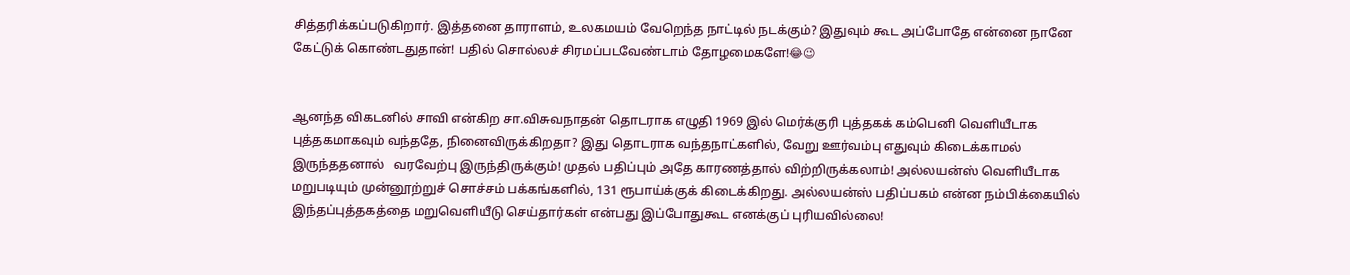சித்தரிக்கப்படுகிறார். இத்தனை தாராளம், உலகமயம் வேறெந்த நாட்டில் நடக்கும்? இதுவும் கூட அப்போதே என்னை நானே கேட்டுக் கொண்டதுதான்! பதில் சொல்லச் சிரமப்படவேண்டாம் தோழமைகளே!😂😉


ஆனந்த விகடனில் சாவி என்கிற சா.விசுவநாதன் தொடராக எழுதி 1969 இல் மெர்க்குரி புத்தகக் கம்பெனி வெளியீடாக புத்தகமாகவும் வந்ததே, நினைவிருக்கிறதா? இது தொடராக வந்தநாட்களில், வேறு ஊர்வம்பு எதுவும் கிடைக்காமல் இருந்ததனால்   வரவேற்பு இருந்திருக்கும்! முதல் பதிப்பும் அதே காரணத்தால் விற்றிருக்கலாம்! அல்லயன்ஸ் வெளியீடாக மறுபடியும் முன்னூற்றுச் சொச்சம் பக்கங்களில், 131 ரூபாய்க்குக் கிடைக்கிறது. அல்லயன்ஸ் பதிப்பகம் என்ன நம்பிக்கையில் இந்தப்புத்தகத்தை மறுவெளியீடு செய்தார்கள் என்பது இப்போதுகூட எனக்குப் புரியவில்லை!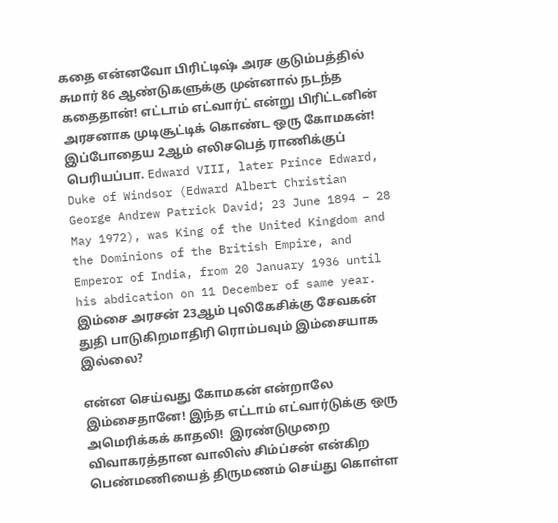கதை என்னவோ பிரிட்டிஷ் அரச குடும்பத்தில் சுமார் 86 ஆண்டுகளுக்கு முன்னால் நடந்த கதைதான்! எட்டாம் எட்வார்ட் என்று பிரிட்டனின் அரசனாக முடிசூட்டிக் கொண்ட ஒரு கோமகன்! இப்போதைய 2ஆம் எலிசபெத் ராணிக்குப் பெரியப்பா. Edward VIII, later Prince Edward, Duke of Windsor (Edward Albert Christian George Andrew Patrick David; 23 June 1894 – 28 May 1972), was King of the United Kingdom and the Dominions of the British Empire, and Emperor of India, from 20 January 1936 until his abdication on 11 December of same year. இம்சை அரசன் 23ஆம் புலிகேசிக்கு சேவகன் துதி பாடுகிறமாதிரி ரொம்பவும் இம்சையாக இல்லை?

என்ன செய்வது கோமகன் என்றாலே இம்சைதானே! இந்த எட்டாம் எட்வார்டுக்கு ஒரு அமெரிக்கக் காதலி!  இரண்டுமுறை விவாகரத்தான வாலிஸ் சிம்ப்சன் என்கிற பெண்மணியைத் திருமணம் செய்து கொள்ள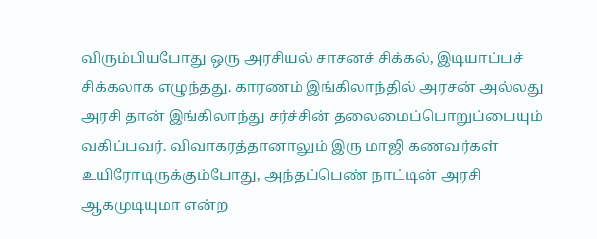விரும்பியபோது ஒரு அரசியல் சாசனச் சிக்கல், இடியாப்பச் சிக்கலாக எழுந்தது. காரணம் இங்கிலாந்தில் அரசன் அல்லது அரசி தான் இங்கிலாந்து சர்ச்சின் தலைமைப்பொறுப்பையும் வகிப்பவர். விவாகரத்தானாலும் இரு மாஜி கணவர்கள் உயிரோடிருக்கும்போது, அந்தப்பெண் நாட்டின் அரசி ஆகமுடியுமா என்ற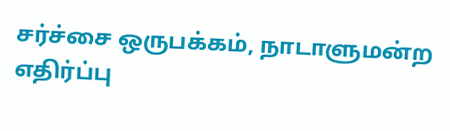சர்ச்சை ஒருபக்கம், நாடாளுமன்ற எதிர்ப்பு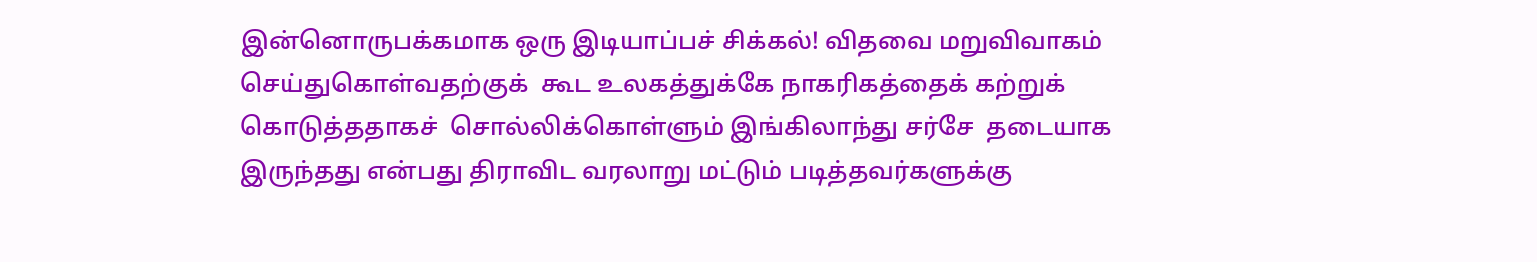இன்னொருபக்கமாக ஒரு இடியாப்பச் சிக்கல்! விதவை மறுவிவாகம் செய்துகொள்வதற்குக்  கூட உலகத்துக்கே நாகரிகத்தைக் கற்றுக் கொடுத்ததாகச்  சொல்லிக்கொள்ளும் இங்கிலாந்து சர்சே  தடையாக இருந்தது என்பது திராவிட வரலாறு மட்டும் படித்தவர்களுக்கு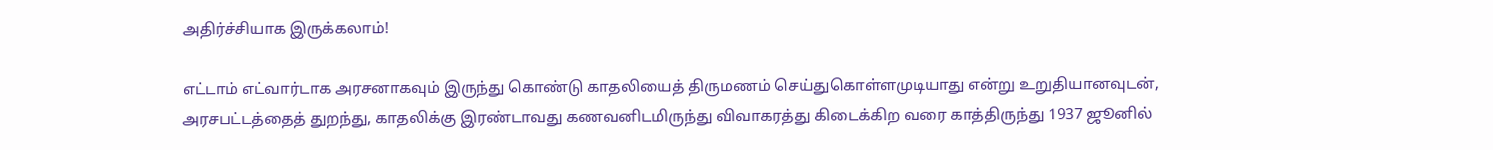அதிர்ச்சியாக இருக்கலாம்!

எட்டாம் எட்வார்டாக அரசனாகவும் இருந்து கொண்டு காதலியைத் திருமணம் செய்துகொள்ளமுடியாது என்று உறுதியானவுடன், அரசபட்டத்தைத் துறந்து, காதலிக்கு இரண்டாவது கணவனிடமிருந்து விவாகரத்து கிடைக்கிற வரை காத்திருந்து 1937 ஜூனில்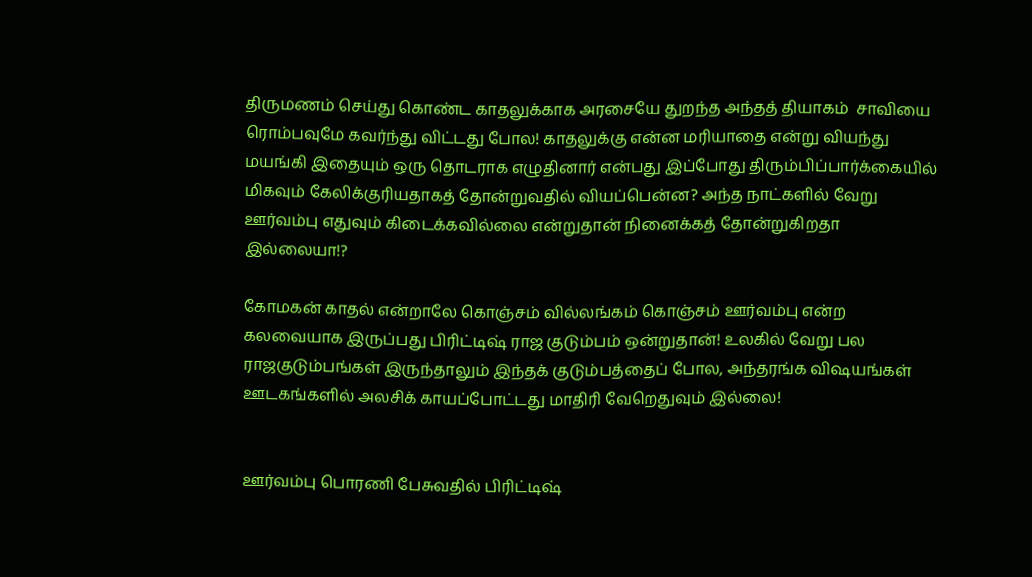திருமணம் செய்து கொண்ட காதலுக்காக அரசையே துறந்த அந்தத் தியாகம்  சாவியை ரொம்பவுமே கவர்ந்து விட்டது போல! காதலுக்கு என்ன மரியாதை என்று வியந்து மயங்கி இதையும் ஒரு தொடராக எழுதினார் என்பது இப்போது திரும்பிப்பார்க்கையில் மிகவும் கேலிக்குரியதாகத் தோன்றுவதில் வியப்பென்ன? அந்த நாட்களில் வேறு ஊர்வம்பு எதுவும் கிடைக்கவில்லை என்றுதான் நினைக்கத் தோன்றுகிறதா இல்லையா!?

கோமகன் காதல் என்றாலே கொஞ்சம் வில்லங்கம் கொஞ்சம் ஊர்வம்பு என்ற கலவையாக இருப்பது பிரிட்டிஷ் ராஜ குடும்பம் ஒன்றுதான்! உலகில் வேறு பல ராஜகுடும்பங்கள் இருந்தாலும் இந்தக் குடும்பத்தைப் போல, அந்தரங்க விஷயங்கள் ஊடகங்களில் அலசிக் காயப்போட்டது மாதிரி வேறெதுவும் இல்லை!


ஊர்வம்பு பொரணி பேசுவதில் பிரிட்டிஷ்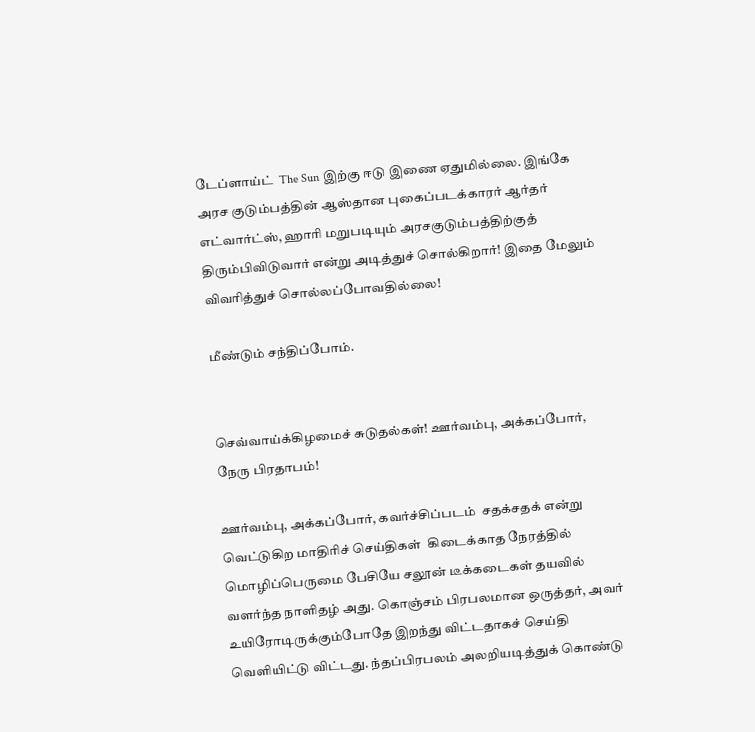டேப்ளாய்ட்  The Sun இற்கு ஈடு இணை ஏதுமில்லை. இங்கே அரச குடும்பத்தின் ஆஸ்தான புகைப்படக்காரர் ஆர்தர் எட்வார்ட்ஸ், ஹாரி மறுபடியும் அரசகுடும்பத்திற்குத் திரும்பிவிடுவார் என்று அடித்துச் சொல்கிறார்! இதை மேலும் விவரித்துச் சொல்லப்போவதில்லை!

மீண்டும் சந்திப்போம்.


செவ்வாய்க்கிழமைச் சுடுதல்கள்! ஊர்வம்பு, அக்கப்போர், நேரு பிரதாபம்!

ஊர்வம்பு, அக்கப்போர், கவர்ச்சிப்படம்  சதக்சதக் என்று வெட்டுகிற மாதிரிச் செய்திகள்  கிடைக்காத நேரத்தில் மொழிப்பெருமை பேசியே சலூன் டீக்கடைகள் தயவில் வளர்ந்த நாளிதழ் அது. கொஞ்சம் பிரபலமான ஒருத்தர், அவர் உயிரோடிருக்கும்போதே இறந்து விட்டதாகச் செய்தி வெளியிட்டு விட்டது. ந்தப்பிரபலம் அலறியடித்துக் கொண்டு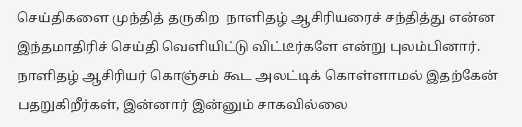செய்திகளை முந்தித் தருகிற  நாளிதழ் ஆசிரியரைச் சந்தித்து என்ன இந்தமாதிரிச் செய்தி வெளியிட்டு விட்டீர்களே என்று புலம்பினார். நாளிதழ் ஆசிரியர் கொஞ்சம் கூட அலட்டிக் கொள்ளாமல் இதற்கேன் பதறுகிறீர்கள், இன்னார் இன்னும் சாகவில்லை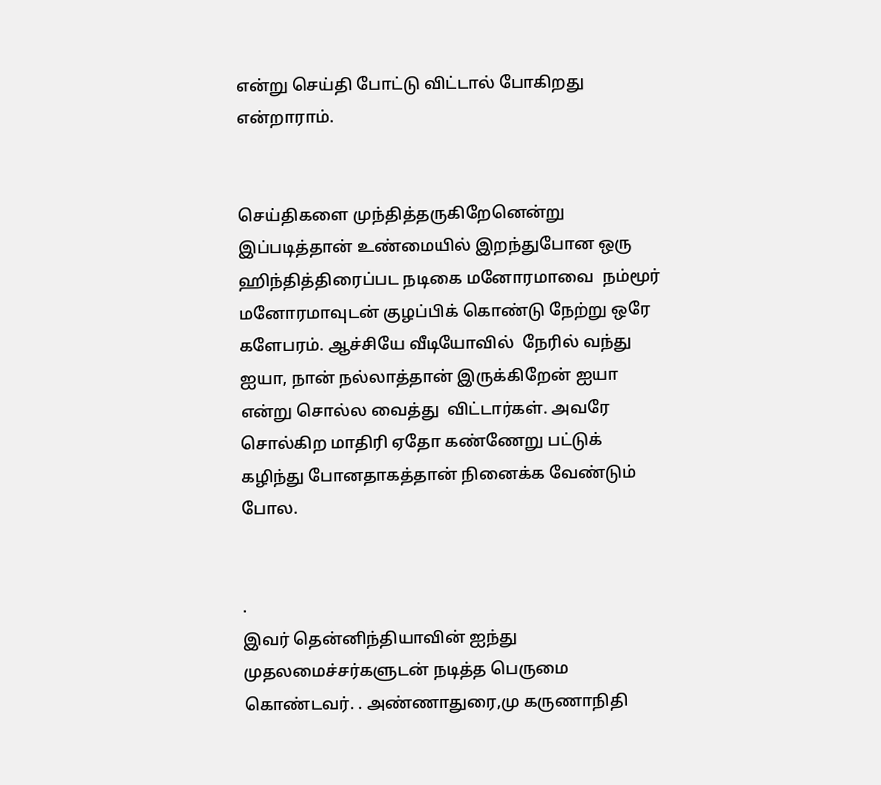என்று செய்தி போட்டு விட்டால் போகிறது என்றாராம்.


செய்திகளை முந்தித்தருகிறேனென்று இப்படித்தான் உண்மையில் இறந்துபோன ஒரு ஹிந்தித்திரைப்பட நடிகை மனோரமாவை  நம்மூர் மனோரமாவுடன் குழப்பிக் கொண்டு நேற்று ஒரே களேபரம். ஆச்சியே வீடியோவில்  நேரில் வந்து ஐயா, நான் நல்லாத்தான் இருக்கிறேன் ஐயா என்று சொல்ல வைத்து  விட்டார்கள். அவரே சொல்கிற மாதிரி ஏதோ கண்ணேறு பட்டுக் கழிந்து போனதாகத்தான் நினைக்க வேண்டும் போல.


.
இவர் தென்னிந்தியாவின் ஐந்து முதலமைச்சர்களுடன் நடித்த பெருமை கொண்டவர். . அண்ணாதுரை,மு கருணாநிதி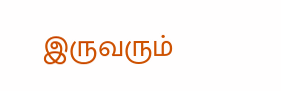இருவரும்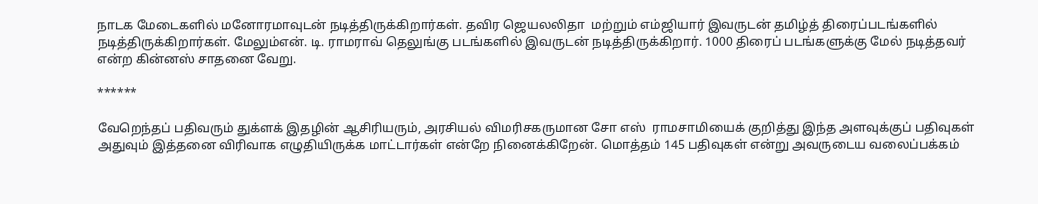நாடக மேடைகளில் மனோரமாவுடன் நடித்திருக்கிறார்கள். தவிர ஜெயலலிதா  மற்றும் எம்ஜியார் இவருடன் தமிழ்த் திரைப்படங்களில் நடித்திருக்கிறார்கள். மேலும்என். டி. ராமராவ் தெலுங்கு படங்களில் இவருடன் நடித்திருக்கிறார். 1000 திரைப் படங்களுக்கு மேல் நடித்தவர் என்ற கின்னஸ் சாதனை வேறு.

******

வேறெந்தப் பதிவரும் துக்ளக் இதழின் ஆசிரியரும், அரசியல் விமரிசகருமான சோ எஸ்  ராமசாமியைக் குறித்து இந்த அளவுக்குப் பதிவுகள் அதுவும் இத்தனை விரிவாக எழுதியிருக்க மாட்டார்கள் என்றே நினைக்கிறேன். மொத்தம் 145 பதிவுகள் என்று அவருடைய வலைப்பக்கம்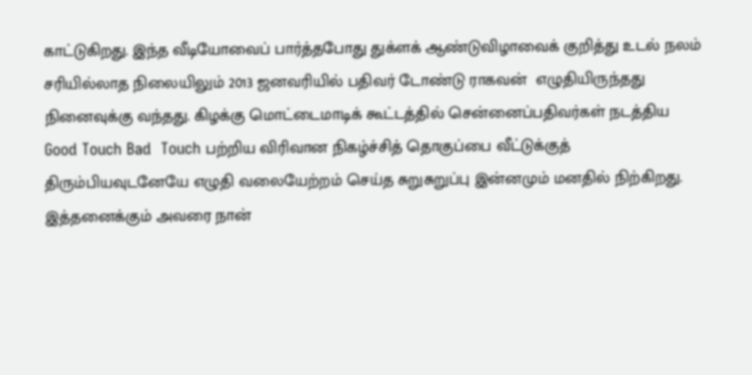காட்டுகிறது. இந்த வீடியோவைப் பார்த்தபோது துக்ளக் ஆண்டுவிழாவைக் குறித்து உடல் நலம் சரியில்லாத நிலையிலும் 2013 ஜனவரியில் பதிவர் டோண்டு ராகவன்  எழுதியிருந்தது நினைவுக்கு வந்தது. கிழக்கு மொட்டைமாடிக் கூட்டத்தில் சென்னைப்பதிவர்கள் நடத்திய Good Touch Bad  Touch பற்றிய விரிவான நிகழ்ச்சித் தொகுப்பை வீட்டுக்குத் திரும்பியவுடனேயே எழுதி வலையேற்றம் செய்த சுறுசுறுப்பு இன்னமும் மனதில் நிற்கிறது. இத்தனைக்கும் அவரை நான்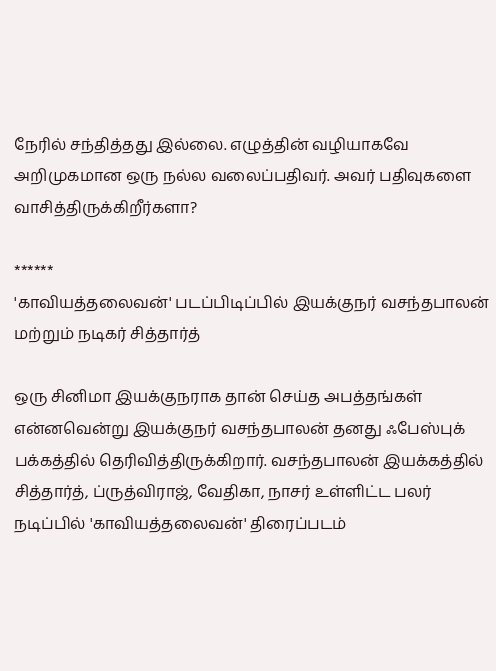நேரில் சந்தித்தது இல்லை. எழுத்தின் வழியாகவே அறிமுகமான ஒரு நல்ல வலைப்பதிவர். அவர் பதிவுகளை வாசித்திருக்கிறீர்களா?

******
'காவியத்தலைவன்' படப்பிடிப்பில் இயக்குநர் வசந்தபாலன் மற்றும் நடிகர் சித்தார்த்

ஒரு சினிமா இயக்குநராக தான் செய்த அபத்தங்கள் என்னவென்று இயக்குநர் வசந்தபாலன் தனது ஃபேஸ்புக் பக்கத்தில் தெரிவித்திருக்கிறார். வசந்தபாலன் இயக்கத்தில் சித்தார்த், ப்ருத்விராஜ், வேதிகா, நாசர் உள்ளிட்ட பலர் நடிப்பில் 'காவியத்தலைவன்' திரைப்படம்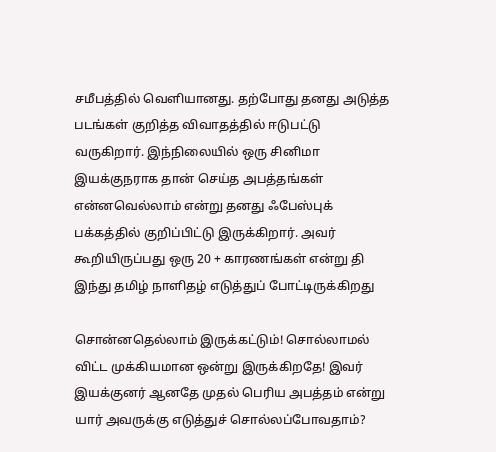சமீபத்தில் வெளியானது. தற்போது தனது அடுத்த படங்கள் குறித்த விவாதத்தில் ஈடுபட்டு வருகிறார். இந்நிலையில் ஒரு சினிமா இயக்குநராக தான் செய்த அபத்தங்கள் என்னவெல்லாம் என்று தனது ஃபேஸ்புக் பக்கத்தில் குறிப்பிட்டு இருக்கிறார். அவர் கூறியிருப்பது ஒரு 20 + காரணங்கள் என்று தி இந்து தமிழ் நாளிதழ் எடுத்துப் போட்டிருக்கிறது

சொன்னதெல்லாம் இருக்கட்டும்! சொல்லாமல் விட்ட முக்கியமான ஒன்று இருக்கிறதே! இவர் இயக்குனர் ஆனதே முதல் பெரிய அபத்தம் என்று யார் அவருக்கு எடுத்துச் சொல்லப்போவதாம்?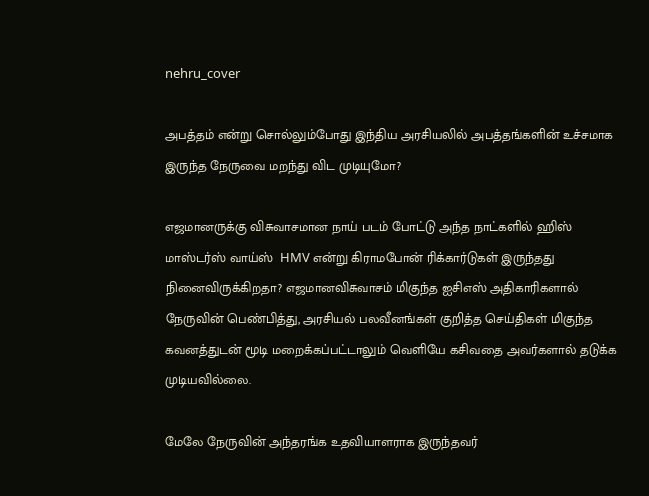nehru_cover

அபத்தம் என்று சொல்லும்போது இந்திய அரசியலில் அபத்தங்களின் உச்சமாக இருந்த நேருவை மறந்து விட முடியுமோ?

எஜமானருக்கு விசுவாசமான நாய் படம் போட்டு அந்த நாட்களில் ஹிஸ் மாஸ்டர்ஸ் வாய்ஸ்  HMV என்று கிராமபோன் ரிக்கார்டுகள் இருந்தது நினைவிருக்கிறதா? எஜமானவிசுவாசம் மிகுந்த ஐசிஎஸ் அதிகாரிகளால் நேருவின் பெண்பித்து, அரசியல் பலவீனங்கள் குறித்த செய்திகள் மிகுந்த கவனத்துடன் மூடி மறைக்கப்பட்டாலும் வெளியே கசிவதை அவர்களால் தடுக்க முடியவில்லை.

மேலே நேருவின் அந்தரங்க உதவியாளராக இருந்தவர்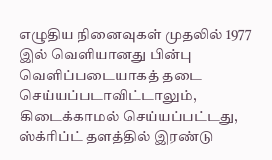எழுதிய நினைவுகள் முதலில் 1977 இல் வெளியானது பின்பு வெளிப்படையாகத் தடை செய்யப்படாவிட்டாலும், கிடைக்காமல் செய்யப்பட்டது, ஸ்க்ரிப்ட் தளத்தில் இரண்டு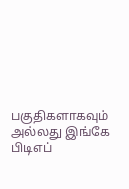பகுதிகளாகவும் அல்லது இங்கே பிடிஎப்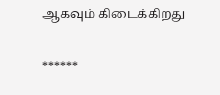ஆகவும் கிடைக்கிறது

******